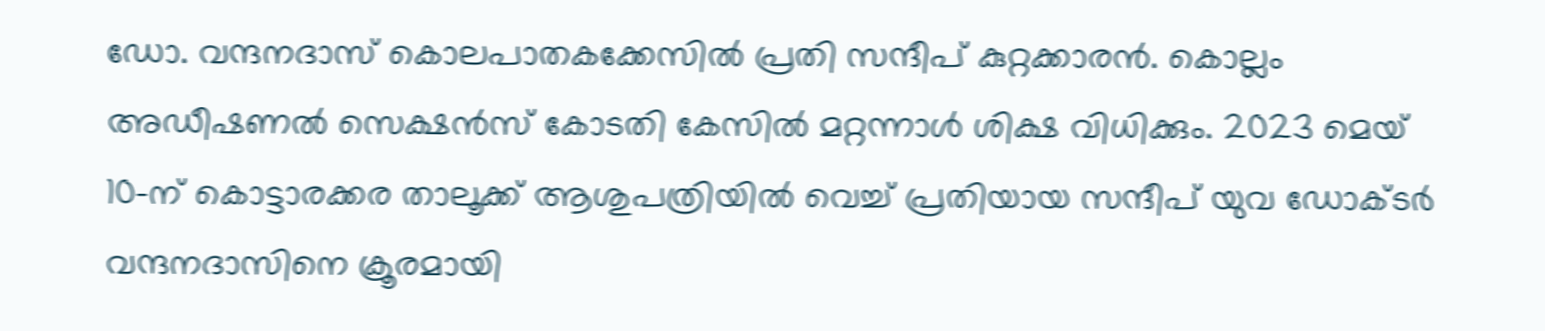ഡോ. വന്ദനദാസ് കൊലപാതകക്കേസിൽ പ്രതി സന്ദീപ് കുറ്റക്കാരൻ. കൊല്ലം അഡീഷണൽ സെക്ഷൻസ് കോടതി കേസിൽ മറ്റന്നാൾ ശിക്ഷ വിധിക്കും. 2023 മെയ് 10-ന് കൊട്ടാരക്കര താലൂക്ക് ആശുപത്രിയിൽ വെച്ച് പ്രതിയായ സന്ദീപ് യുവ ഡോക്ടർ വന്ദനദാസിനെ ക്രൂരമായി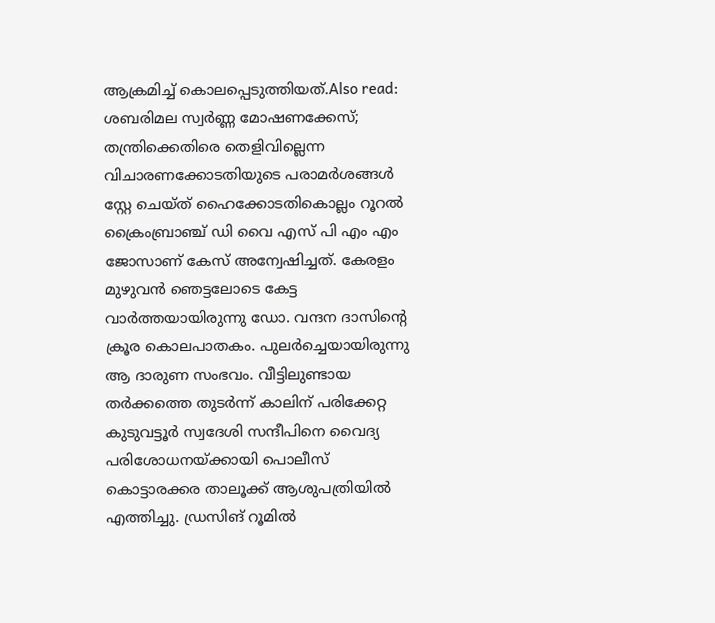ആക്രമിച്ച് കൊലപ്പെടുത്തിയത്.Also read: ശബരിമല സ്വര്‍ണ്ണ മോഷണക്കേസ്; തന്ത്രിക്കെതിരെ തെളിവില്ലെന്ന വിചാരണക്കോടതിയുടെ പരാമര്‍ശങ്ങള്‍ സ്റ്റേ ചെയ്ത് ഹൈക്കോടതികൊല്ലം റൂറൽ ക്രൈംബ്രാഞ്ച് ഡി വൈ എസ് പി എം എം ജോസാണ് കേസ് അന്വേഷിച്ചത്. കേരളം മുഴുവൻ ഞെട്ടലോടെ കേട്ട വാർത്തയായിരുന്നു ഡോ. വന്ദന ദാസിന്റെ ക്രൂര കൊലപാതകം. പുലർച്ചെയായിരുന്നു ആ ദാരുണ സംഭവം. വീട്ടിലുണ്ടായ തർക്കത്തെ തുടർന്ന് കാലിന് പരിക്കേറ്റ കുടുവട്ടൂർ സ്വദേശി സന്ദീപിനെ വൈദ്യ പരിശോധനയ്ക്കായി പൊലീസ് കൊട്ടാരക്കര താലൂക്ക് ആശുപത്രിയിൽ എത്തിച്ചു. ഡ്രസിങ് റൂമിൽ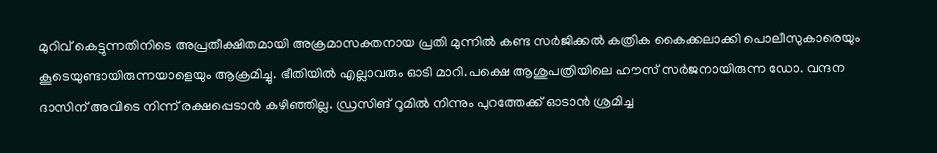മുറിവ് കെട്ടുന്നതിനിടെ അപ്രതീക്ഷിതമായി അക്രമാസക്തനായ പ്രതി മുന്നിൽ കണ്ട സർജിക്കൽ കത്രിക കൈക്കലാക്കി പൊലീസുകാരെയും കൂടെയുണ്ടായിരുന്നയാളെയും ആക്രമിച്ചു. ഭീതിയിൽ എല്ലാവരും ഓടി മാറി.പക്ഷെ ആശുപത്രിയിലെ ഹൗസ് സർജനായിരുന്ന ഡോ. വന്ദന ദാസിന് അവിടെ നിന്ന് രക്ഷപ്പെടാൻ കഴിഞ്ഞില്ല. ഡ്രസിങ് റൂമിൽ നിന്നും പുറത്തേക്ക് ഓടാൻ ശ്രമിച്ച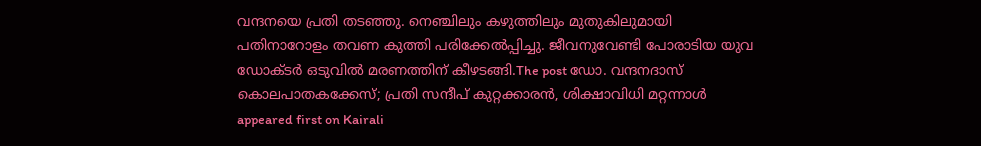വന്ദനയെ പ്രതി തടഞ്ഞു. നെഞ്ചിലും കഴുത്തിലും മുതുകിലുമായി പതിനാറോളം തവണ കുത്തി പരിക്കേൽപ്പിച്ചു. ജീവനുവേണ്ടി പോരാടിയ യുവ ഡോക്ടർ ഒടുവിൽ മരണത്തിന് കീഴടങ്ങി.The post ഡോ. വന്ദനദാസ് കൊലപാതകക്കേസ്; പ്രതി സന്ദീപ് കുറ്റക്കാരൻ, ശിക്ഷാവിധി മറ്റന്നാൾ appeared first on Kairali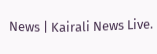News | Kairali News Live.